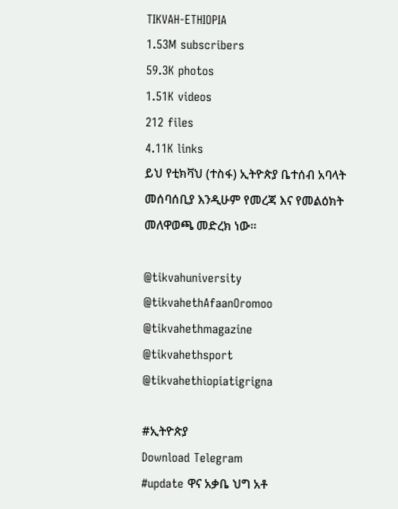TIKVAH-ETHIOPIA
1.53M subscribers
59.3K photos
1.51K videos
212 files
4.11K links
ይህ የቲክቫህ (ተስፋ) ኢትዮጵያ ቤተሰብ አባላት መሰባሰቢያ እንዲሁም የመረጃ እና የመልዕክት መለዋወጫ መድረክ ነው።

@tikvahuniversity
@tikvahethAfaanOromoo
@tikvahethmagazine
@tikvahethsport
@tikvahethiopiatigrigna

#ኢትዮጵያ
Download Telegram
#update ዋና አቃቤ ህግ አቶ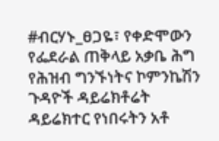#ብርሃኑ_ፀጋዬ፣ የቀድሞውን የፌደራል ጠቅላይ አቃቤ ሕግ የሕዝብ ግንኙነትና ኮምንኬሽን ጉዳዮች ዳይሬክቶሬት
ዳይሬክተር የነበሩትን አቶ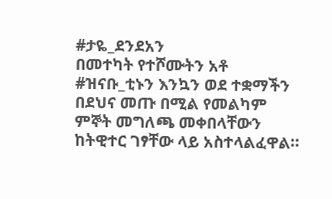#ታዬ_ደንደአን
በመተካት የተሾሙትን አቶ #ዝናቡ_ቲኑን እንኳን ወደ ተቋማችን በደህና መጡ በሚል የመልካም ምኞት መግለጫ መቀበላቸውን ከትዊተር ገፃቸው ላይ አስተላልፈዋል።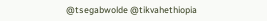@tsegabwolde @tikvahethiopia